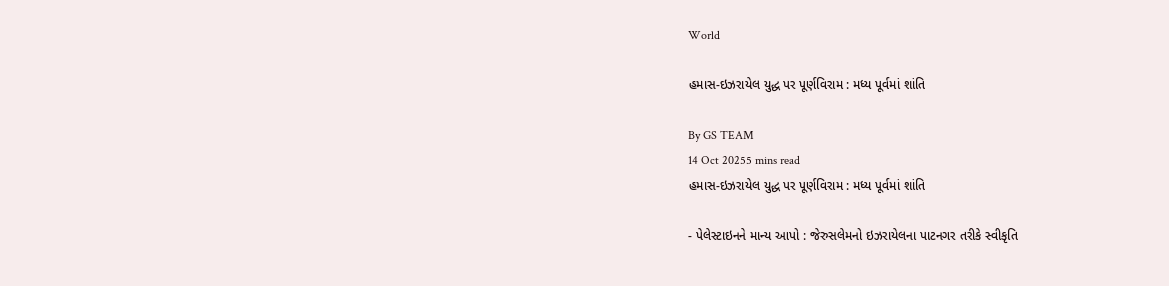World

હમાસ-ઇઝરાયેલ યુદ્ધ પર પૂર્ણવિરામ : મધ્ય પૂર્વમાં શાંતિ

By GS TEAM
14 Oct 20255 mins read
હમાસ-ઇઝરાયેલ યુદ્ધ પર પૂર્ણવિરામ : મધ્ય પૂર્વમાં શાંતિ

- પેલેસ્ટાઇનને માન્ય આપો : જેરુસલેમનો ઇઝરાયેલના પાટનગર તરીકે સ્વીકૃતિ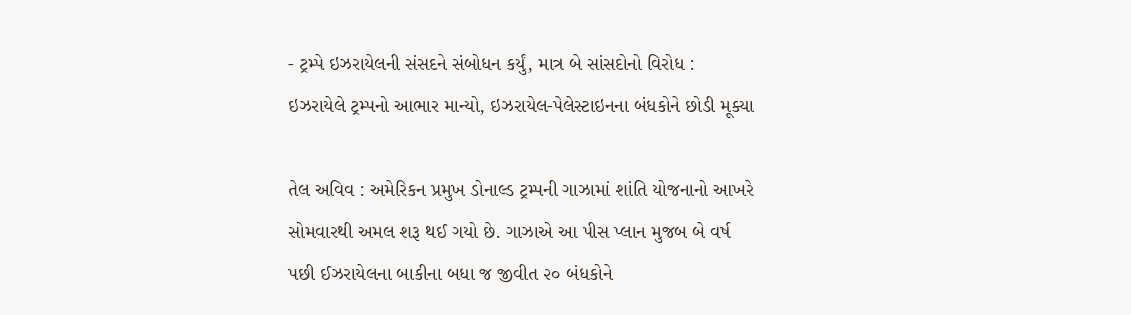- ટ્રમ્પે ઇઝરાયેલની સંસદને સંબોધન કર્યું, માત્ર બે સાંસદોનો વિરોધ : ઇઝરાયેલે ટ્રમ્પનો આભાર માન્યો, ઇઝરાયેલ-પેલેસ્ટાઇનના બંધકોને છોડી મૂક્યા

તેલ અવિવ : અમેરિકન પ્રમુખ ડોનાલ્ડ ટ્રમ્પની ગાઝામાં શાંતિ યોજનાનો આખરે સોમવારથી અમલ શરૂ થઈ ગયો છે. ગાઝાએ આ પીસ પ્લાન મુજબ બે વર્ષ પછી ઈઝરાયેલના બાકીના બધા જ જીવીત ૨૦ બંધકોને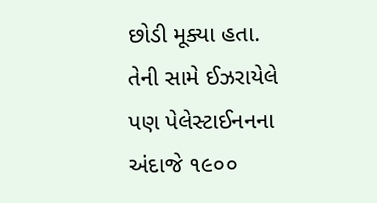છોડી મૂક્યા હતા. તેની સામે ઈઝરાયેલે પણ પેલેસ્ટાઈનનના અંદાજે ૧૯૦૦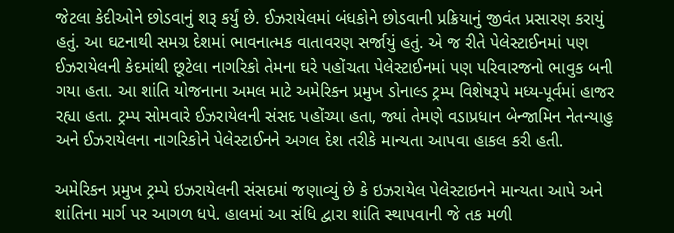જેટલા કેદીઓને છોડવાનું શરૂ કર્યું છે. ઈઝરાયેલમાં બંધકોને છોડવાની પ્રક્રિયાનું જીવંત પ્રસારણ કરાયું હતું. આ ઘટનાથી સમગ્ર દેશમાં ભાવનાત્મક વાતાવરણ સર્જાયું હતું. એ જ રીતે પેલેસ્ટાઈનમાં પણ ઈઝરાયેલની કેદમાંથી છૂટેલા નાગરિકો તેમના ઘરે પહોંચતા પેલેસ્ટાઈનમાં પણ પરિવારજનો ભાવુક બની ગયા હતા. આ શાંતિ યોજનાના અમલ માટે અમેરિકન પ્રમુખ ડોનાલ્ડ ટ્રમ્પ વિશેષરૂપે મધ્ય-પૂર્વમાં હાજર રહ્યા હતા. ટ્રમ્પ સોમવારે ઈઝરાયેલની સંસદ પહોંચ્યા હતા, જ્યાં તેમણે વડાપ્રધાન બેન્જામિન નેતન્યાહુ અને ઈઝરાયેલના નાગરિકોને પેલેસ્ટાઈનને અગલ દેશ તરીકે માન્યતા આપવા હાકલ કરી હતી.

અમેરિકન પ્રમુખ ટ્રમ્પે ઇઝરાયેલની સંસદમાં જણાવ્યું છે કે ઇઝરાયેલ પેલેસ્ટાઇનને માન્યતા આપે અને શાંતિના માર્ગ પર આગળ ધપે. હાલમાં આ સંધિ દ્વારા શાંતિ સ્થાપવાની જે તક મળી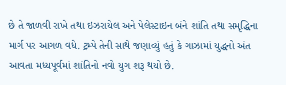છે તે જાળવી રાખે તથા ઇઝરાયેલ અને પેલેસ્ટાઇન બંને શાંતિ તથા સમૃદ્ધિના માર્ગ પર આગળ વધે. ટ્રમ્પે તેની સાથે જણાવ્યું હતું કે ગાઝામાં યુદ્ધનો અંત આવતા મધ્યપૂર્વમાં શાંતિનો નવો યુગ શરૂ થયો છે.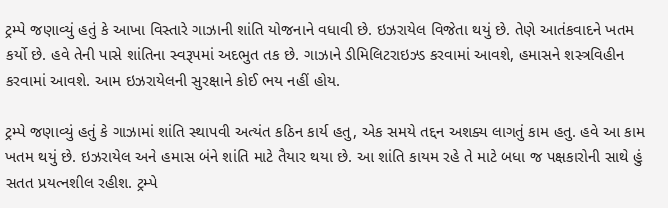ટ્રમ્પે જણાવ્યું હતું કે આખા વિસ્તારે ગાઝાની શાંતિ યોજનાને વધાવી છે. ઇઝરાયેલ વિજેતા થયું છે. તેણે આતંકવાદને ખતમ કર્યો છે. હવે તેની પાસે શાંતિના સ્વરૂપમાં અદભુત તક છે. ગાઝાને ડીમિલિટરાઇઝ્ડ કરવામાં આવશે, હમાસને શસ્ત્રવિહીન કરવામાં આવશે. આમ ઇઝરાયેલની સુરક્ષાને કોઈ ભય નહીં હોય.

ટ્રમ્પે જણાવ્યું હતું કે ગાઝામાં શાંતિ સ્થાપવી અત્યંત કઠિન કાર્ય હતુ, એક સમયે તદ્દન અશક્ય લાગતું કામ હતુ. હવે આ કામ ખતમ થયું છે. ઇઝરાયેલ અને હમાસ બંને શાંતિ માટે તૈયાર થયા છે. આ શાંતિ કાયમ રહે તે માટે બધા જ પક્ષકારોની સાથે હું સતત પ્રયત્નશીલ રહીશ. ટ્રમ્પે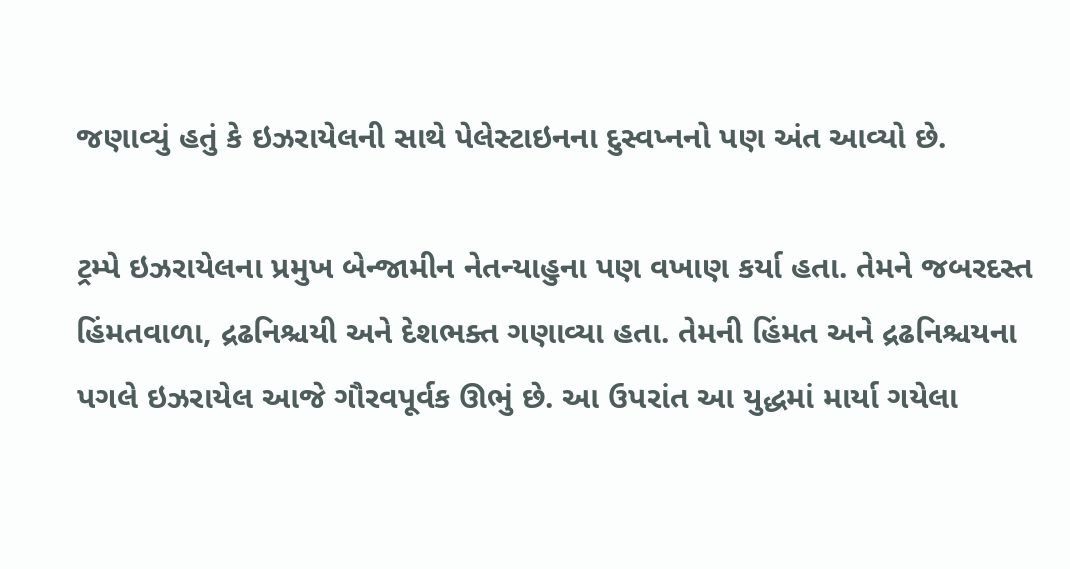જણાવ્યું હતું કે ઇઝરાયેલની સાથે પેલેસ્ટાઇનના દુસ્વપ્નનો પણ અંત આવ્યો છે.

ટ્રમ્પે ઇઝરાયેલના પ્રમુખ બેન્જામીન નેતન્યાહુના પણ વખાણ કર્યા હતા. તેમને જબરદસ્ત હિંમતવાળા, દ્રઢનિશ્ચયી અને દેશભક્ત ગણાવ્યા હતા. તેમની હિંમત અને દ્રઢનિશ્ચયના પગલે ઇઝરાયેલ આજે ગૌરવપૂર્વક ઊભું છે. આ ઉપરાંત આ યુદ્ધમાં માર્યા ગયેલા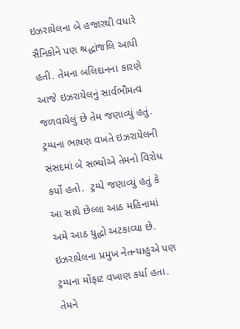ઇઝરાયેલના બે હજારથી વધારે સૈનિકોને પણ શ્રદ્ધાંજલિ આપી હતી. તેમના બલિદાનના કારણે આજે ઇઝરાયેલનું સાર્વભૌમત્વ જળવાયેલું છે તેમ જણાવ્યું હતું. ટ્રમ્પના ભાષણ વખતે ઇઝરાયેલની સંસદમાં બે સભ્યોએ તેમનો વિરોધ કર્યો હતો.  ટ્રમ્પે જણાવ્યું હતું કે આ સાથે છેલ્લા આઠ મહિનામાં અમે આઠ યુદ્ધો અટકાવ્યા છે. ઇઝરાયેલના પ્રમુખ નેતન્યાહુએ પણ ટ્રમ્પના મોંફાટ વખાણ કર્યા હતા. તેમને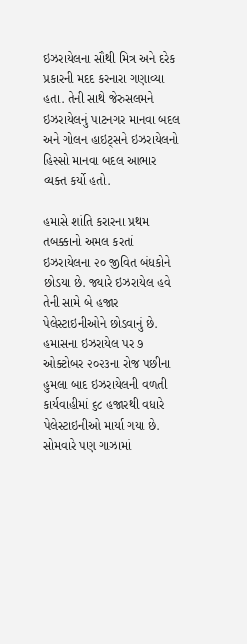ઇઝરાયેલના સૌથી મિત્ર અને દરેક પ્રકારની મદદ કરનારા ગણાવ્યા હતા. તેની સાથે જેરુસલમને ઇઝરાયેલનું પાટનગર માનવા બદલ અને ગોલન હાઇટ્સને ઇઝરાયેલનો હિસ્સો માનવા બદલ આભાર વ્યક્ત કર્યો હતો.

હમાસે શાંતિ કરારના પ્રથમ તબક્કાનો અમલ કરતાં ઇઝરાયેલના ૨૦ જીવિત બંધકોને છોડયા છે. જ્યારે ઇઝરાયેલ હવે તેની સામે બે હજાર પેલેસ્ટાઇનીઓને છોડવાનું છે. હમાસના ઇઝરાયેલ પર ૭ ઓક્ટોબર ૨૦૨૩ના રોજ પછીના હુમલા બાદ ઇઝરાયેલની વળતી કાર્યવાહીમાં ૬૮ હજારથી વધારે પેલેસ્ટાઇનીઓ માર્યા ગયા છે. સોમવારે પણ ગાઝામાં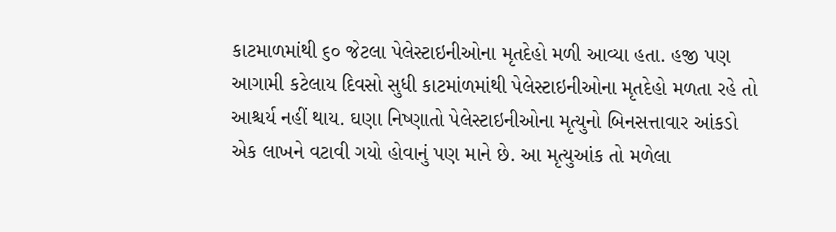કાટમાળમાંથી ૬૦ જેટલા પેલેસ્ટાઇનીઓના મૃતદેહો મળી આવ્યા હતા. હજી પણ આગામી કટેલાય દિવસો સુધી કાટમાંળમાંથી પેલેસ્ટાઇનીઓના મૃતદેહો મળતા રહે તો આશ્ચર્ય નહીં થાય. ઘણા નિષ્ણાતો પેલેસ્ટાઇનીઓના મૃત્યુનો બિનસત્તાવાર આંકડો એક લાખને વટાવી ગયો હોવાનું પણ માને છે. આ મૃત્યુઆંક તો મળેલા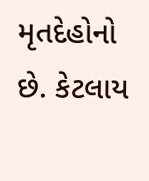મૃતદેહોનો છે. કેટલાય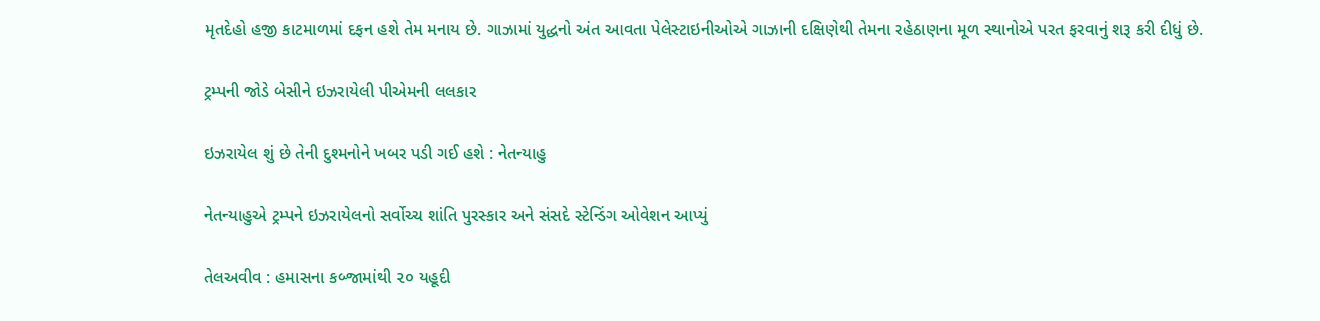મૃતદેહો હજી કાટમાળમાં દફન હશે તેમ મનાય છે. ગાઝામાં યુદ્ધનો અંત આવતા પેલેસ્ટાઇનીઓએ ગાઝાની દક્ષિણેથી તેમના રહેઠાણના મૂળ સ્થાનોએ પરત ફરવાનું શરૂ કરી દીધું છે.

ટ્રમ્પની જોડે બેસીને ઇઝરાયેલી પીએમની લલકાર

ઇઝરાયેલ શું છે તેની દુશ્મનોને ખબર પડી ગઈ હશે : નેતન્યાહુ

નેતન્યાહુએ ટ્રમ્પને ઇઝરાયેલનો સર્વોચ્ચ શાંતિ પુરસ્કાર અને સંસદે સ્ટેન્ડિંગ ઓવેશન આપ્યું

તેલઅવીવ : હમાસના કબ્જામાંથી ૨૦ યહૂદી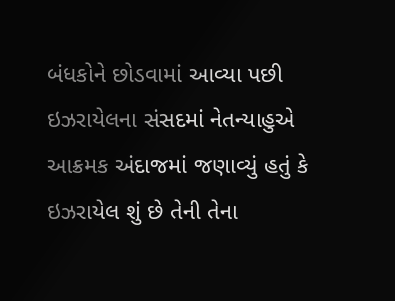બંધકોને છોડવામાં આવ્યા પછી ઇઝરાયેલના સંસદમાં નેતન્યાહુએ આક્રમક અંદાજમાં જણાવ્યું હતું કે ઇઝરાયેલ શું છે તેની તેના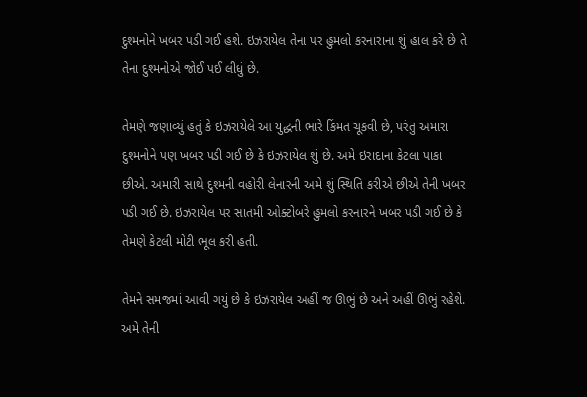દુશ્મનોને ખબર પડી ગઈ હશે. ઇઝરાયેલ તેના પર હુમલો કરનારાના શું હાલ કરે છે તે તેના દુશ્મનોએ જોઈ પઈ લીધું છે.

તેમણે જણાવ્યું હતું કે ઇઝરાયેલે આ યુદ્ધની ભારે કિંમત ચૂકવી છે, પરંતુ અમારા દુશ્મનોને પણ ખબર પડી ગઈ છે કે ઇઝરાયેલ શું છે. અમે ઇરાદાના કેટલા પાકા છીએ. અમારી સાથે દુશ્મની વહોરી લેનારની અમે શું સ્થિતિ કરીએ છીએ તેની ખબર પડી ગઈ છે. ઇઝરાયેલ પર સાતમી ઓક્ટોબરે હુમલો કરનારને ખબર પડી ગઈ છે કે તેમણે કેટલી મોટી ભૂલ કરી હતી.

તેમને સમજમાં આવી ગયું છે કે ઇઝરાયેલ અહીં જ ઊભું છે અને અહીં ઊભું રહેશે. અમે તેની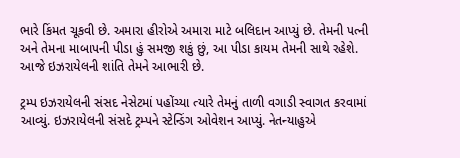ભારે કિંમત ચૂકવી છે. અમારા હીરોએ અમારા માટે બલિદાન આપ્યું છે. તેમની પત્ની અને તેમના માબાપની પીડા હું સમજી શકું છું, આ પીડા કાયમ તેમની સાથે રહેશે. આજે ઇઝરાયેલની શાંતિ તેમને આભારી છે.

ટ્રમ્પ ઇઝરાયેલની સંસદ નેસેટમાં પહોંચ્યા ત્યારે તેમનું તાળી વગાડી સ્વાગત કરવામાં આવ્યું. ઇઝરાયેલની સંસદે ટ્રમ્પને સ્ટેન્ડિંગ ઓવેશન આપ્યું. નેતન્યાહુએ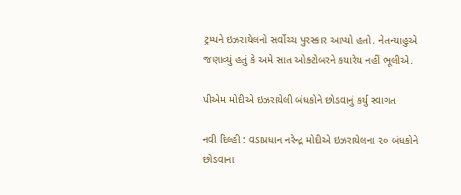ટ્રમ્પને ઇઝરાયેલનો સર્વોચ્ચ પુરસ્કાર આપ્યો હતો. નેતન્યાહુએ જણાવ્યું હતું કે અમે સાત ઓક્ટોબરને કયારેય નહીં ભૂલીએ.

પીએમ મોદીએ ઇઝરાયેલી બંધકોને છોડવાનું કર્યુ સ્વાગત

નવી દિલ્હી : વડાપ્રધાન નરેન્દ્ર મોદીએ ઇઝરાયેલના ૨૦ બંધકોને છોડવાના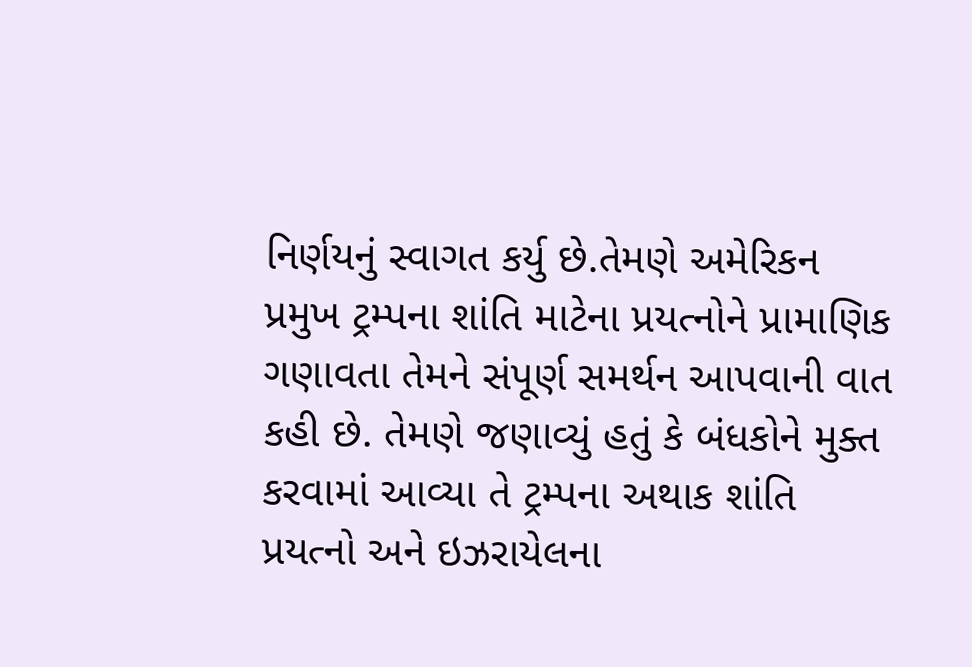નિર્ણયનું સ્વાગત કર્યુ છે.તેમણે અમેરિકન પ્રમુખ ટ્રમ્પના શાંતિ માટેના પ્રયત્નોને પ્રામાણિક ગણાવતા તેમને સંપૂર્ણ સમર્થન આપવાની વાત કહી છે. તેમણે જણાવ્યું હતું કે બંધકોને મુક્ત કરવામાં આવ્યા તે ટ્રમ્પના અથાક શાંતિ પ્રયત્નો અને ઇઝરાયેલના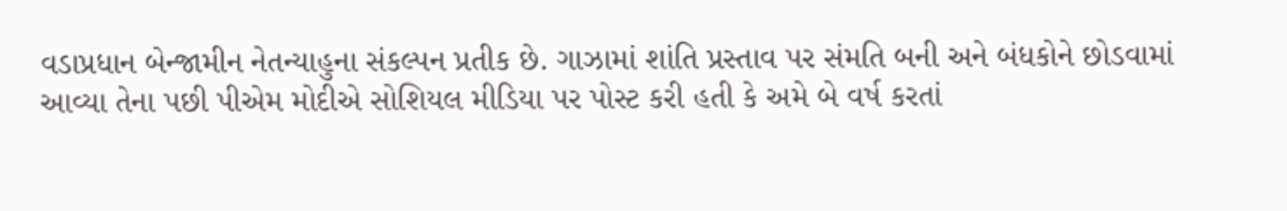વડાપ્રધાન બેન્જામીન નેતન્યાહુના સંકલ્પન પ્રતીક છે. ગાઝામાં શાંતિ પ્રસ્તાવ પર સંમતિ બની અને બંધકોને છોડવામાં આવ્યા તેના પછી પીએમ મોદીએ સોશિયલ મીડિયા પર પોસ્ટ કરી હતી કે અમે બે વર્ષ કરતાં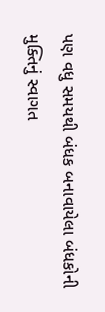પણ વધુ સમયથી બંધક બનાવાયેલા બંધકોની મુક્તિનું સ્વાગત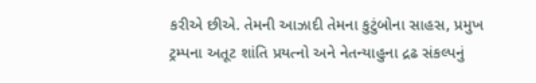કરીએ છીએ. તેમની આઝાદી તેમના કુટુંબોના સાહસ, પ્રમુખ ટ્રમ્પના અતૂટ શાંતિ પ્રયત્નો અને નેતન્યાહુના દ્રઢ સંકલ્પનું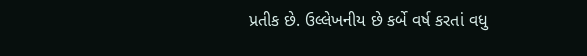પ્રતીક છે. ઉલ્લેખનીય છે કર્બે વર્ષ કરતાં વધુ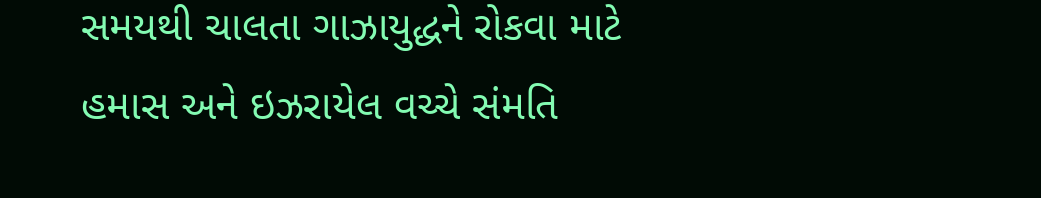સમયથી ચાલતા ગાઝાયુદ્ધને રોકવા માટે હમાસ અને ઇઝરાયેલ વચ્ચે સંમતિ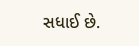સધાઈ છે.